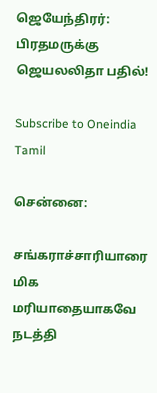ஜெயேந்திரர்: பிரதமருக்கு ஜெயலலிதா பதில்!

Subscribe to Oneindia Tamil

சென்னை:

சங்கராச்சாரியாரை மிக மரியாதையாகவே நடத்தி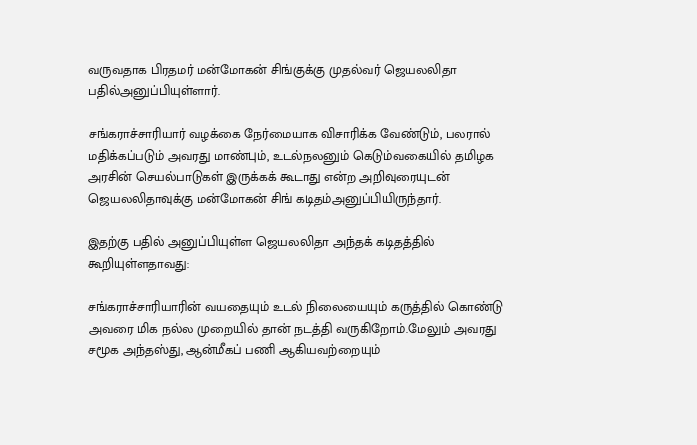வருவதாக பிரதமர் மன்மோகன் சிங்குக்கு முதல்வர் ஜெயலலிதா பதில்அனுப்பியுள்ளார்.

சங்கராச்சாரியார் வழக்கை நேர்மையாக விசாரிக்க வேண்டும், பலரால் மதிக்கப்படும் அவரது மாண்பும், உடல்நலனும் கெடும்வகையில் தமிழக அரசின் செயல்பாடுகள் இருக்கக் கூடாது என்ற அறிவுரையுடன் ஜெயலலிதாவுக்கு மன்மோகன் சிங் கடிதம்அனுப்பியிருந்தார்.

இதற்கு பதில் அனுப்பியுள்ள ஜெயலலிதா அந்தக் கடிதத்தில் கூறியுள்ளதாவது:

சங்கராச்சாரியாரின் வயதையும் உடல் நிலையையும் கருத்தில் கொண்டு அவரை மிக நல்ல முறையில் தான் நடத்தி வருகிறோம்.மேலும் அவரது சமூக அந்தஸ்து, ஆன்மீகப் பணி ஆகியவற்றையும்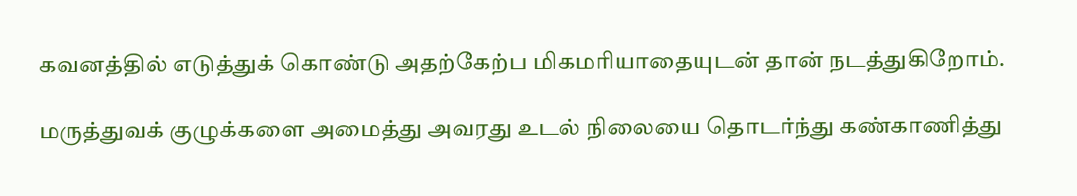கவனத்தில் எடுத்துக் கொண்டு அதற்கேற்ப மிகமரியாதையுடன் தான் நடத்துகிறோம்.

மருத்துவக் குழுக்களை அமைத்து அவரது உடல் நிலையை தொடர்ந்து கண்காணித்து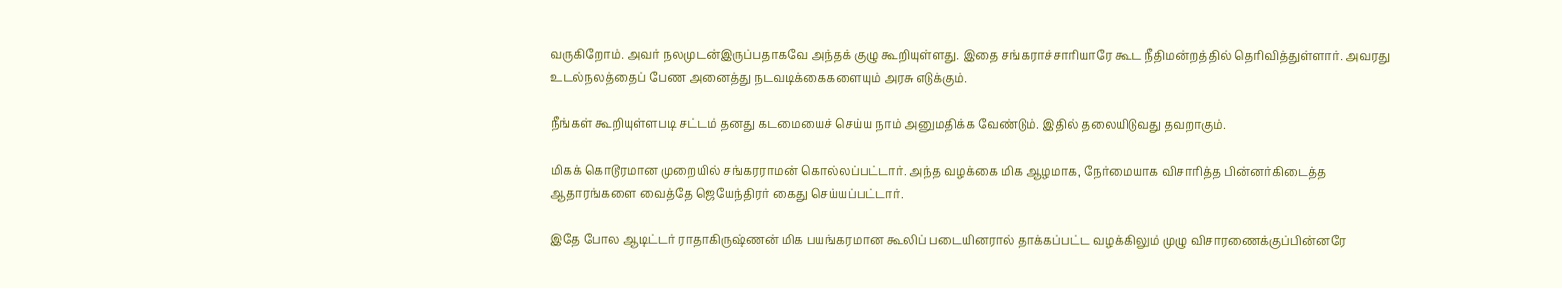வருகிறோம். அவர் நலமுடன்இருப்பதாகவே அந்தக் குழு கூறியுள்ளது. இதை சங்கராச்சாரியாரே கூட நீதிமன்றத்தில் தெரிவித்துள்ளார். அவரது உடல்நலத்தைப் பேண அனைத்து நடவடிக்கைகளையும் அரசு எடுக்கும்.

நீங்கள் கூறியுள்ளபடி சட்டம் தனது கடமையைச் செய்ய நாம் அனுமதிக்க வேண்டும். இதில் தலையிடுவது தவறாகும்.

மிகக் கொடூரமான முறையில் சங்கரராமன் கொல்லப்பட்டார். அந்த வழக்கை மிக ஆழமாக, நேர்மையாக விசாரித்த பின்னர்கிடைத்த ஆதாரங்களை வைத்தே ஜெயேந்திரர் கைது செய்யப்பட்டார்.

இதே போல ஆடிட்டர் ராதாகிருஷ்ணன் மிக பயங்கரமான கூலிப் படையினரால் தாக்கப்பட்ட வழக்கிலும் முழு விசாரணைக்குப்பின்னரே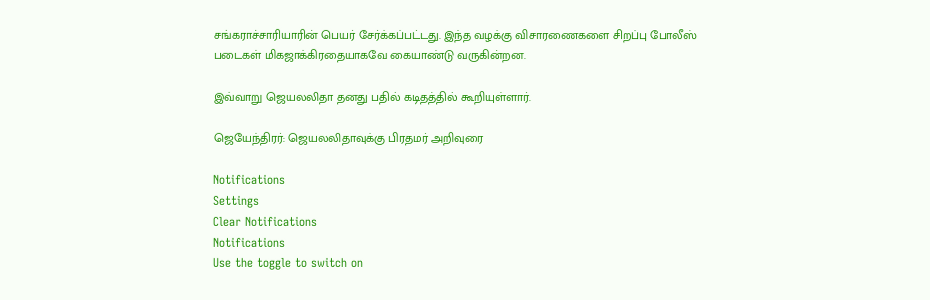சங்கராச்சாரியாரின் பெயர் சேர்க்கப்பட்டது. இந்த வழக்கு விசாரணைகளை சிறப்பு போலீஸ் படைகள் மிகஜாக்கிரதையாகவே கையாண்டு வருகின்றன.

இவ்வாறு ஜெயலலிதா தனது பதில் கடிதத்தில் கூறியுள்ளார்.

ஜெயேந்திரர்: ஜெயலலிதாவுக்கு பிரதமர் அறிவுரை

Notifications
Settings
Clear Notifications
Notifications
Use the toggle to switch on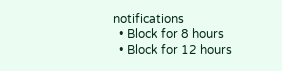notifications
  • Block for 8 hours
  • Block for 12 hours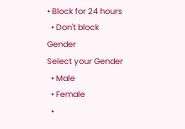• Block for 24 hours
  • Don't block
Gender
Select your Gender
  • Male
  • Female
  •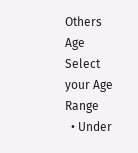Others
Age
Select your Age Range
  • Under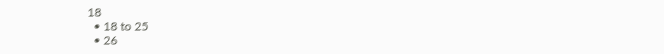18
  • 18 to 25
  • 26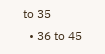to 35
  • 36 to 45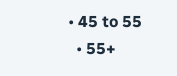• 45 to 55
  • 55+